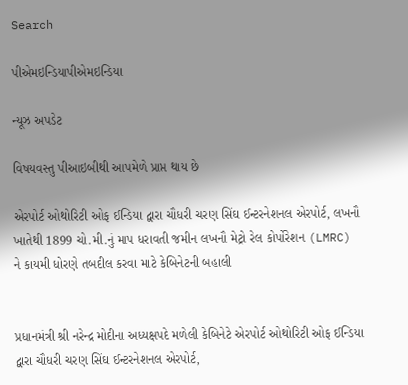Search

પીએમઇન્ડિયાપીએમઇન્ડિયા

ન્યૂઝ અપડેટ

વિષયવસ્તુ પીઆઇબીથી આપમેળે પ્રાપ્ત થાય છે

એરપોર્ટ ઓથોરિટી ઓફ ઈન્ડિયા દ્વારા ચૌધરી ચરણ સિંઘ ઈન્ટરનેશનલ એરપોર્ટ, લખનૌ ખાતેથી 1899 ચો.મી.નું માપ ધરાવતી જમીન લખનૌ મેટ્રો રેલ કોર્પોરેશન (LMRC) ને કાયમી ધોરણે તબદીલ કરવા માટે કેબિનેટની બહાલી


પ્રધાનમંત્રી શ્રી નરેન્દ્ર મોદીના અધ્યક્ષપદે મળેલી કેબિનેટે એરપોર્ટ ઓથોરિટી ઓફ ઈન્ડિયા દ્વારા ચૌધરી ચરણ સિંઘ ઈન્ટરનેશનલ એરપોર્ટ,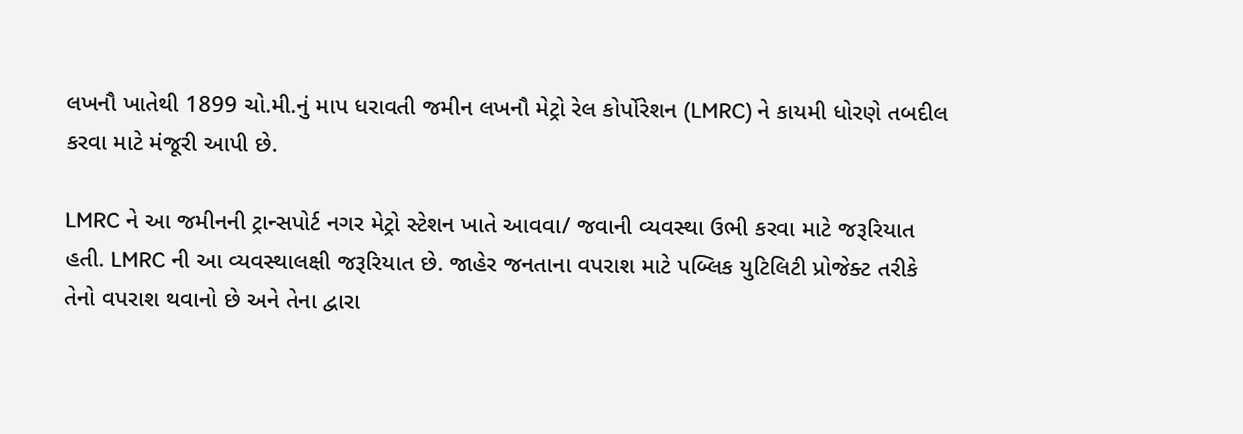લખનૌ ખાતેથી 1899 ચો.મી.નું માપ ધરાવતી જમીન લખનૌ મેટ્રો રેલ કોર્પોરેશન (LMRC) ને કાયમી ધોરણે તબદીલ કરવા માટે મંજૂરી આપી છે.

LMRC ને આ જમીનની ટ્રાન્સપોર્ટ નગર મેટ્રો સ્ટેશન ખાતે આવવા/ જવાની વ્યવસ્થા ઉભી કરવા માટે જરૂરિયાત હતી. LMRC ની આ વ્યવસ્થાલક્ષી જરૂરિયાત છે. જાહેર જનતાના વપરાશ માટે પબ્લિક યુટિલિટી પ્રોજેક્ટ તરીકે તેનો વપરાશ થવાનો છે અને તેના દ્વારા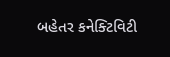બહેતર કનેક્ટિવિટી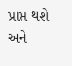પ્રાપ્ત થશે અને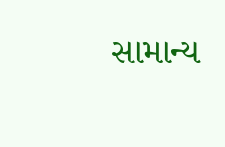સામાન્ય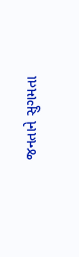જનતાને સુગમતા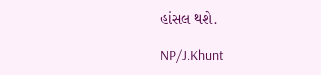હાંસલ થશે.

NP/J.Khunt